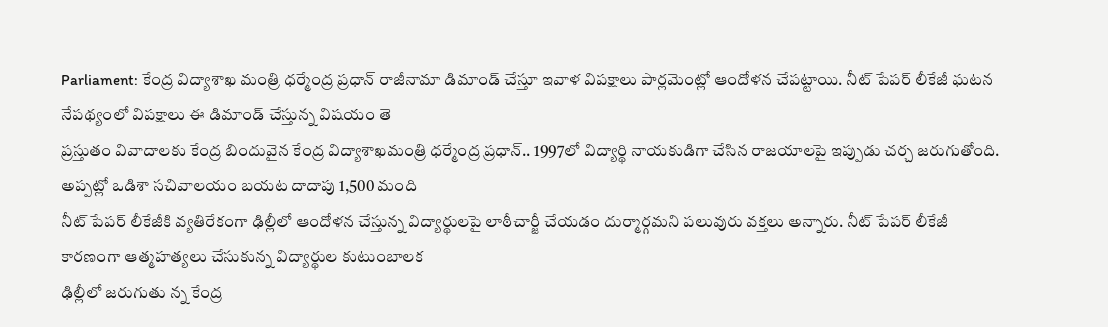Parliament: కేంద్ర విద్యాశాఖ మంత్రి ధర్మేంద్ర ప్రధాన్ రాజీనామా డిమాండ్ చేస్తూ ఇవాళ విపక్షాలు పార్లమెంట్లో ఆందోళన చేపట్టాయి. నీట్ పేపర్ లీకేజీ ఘటన నేపథ్యంలో విపక్షాలు ఈ డిమాండ్ చేస్తున్న విషయం తె
ప్రస్తుతం వివాదాలకు కేంద్ర బిందువైన కేంద్ర విద్యాశాఖమంత్రి ధర్మేంద్ర ప్రధాన్.. 1997లో విద్యార్థి నాయకుడిగా చేసిన రాజయాలపై ఇప్పుడు చర్చ జరుగుతోంది. అప్పట్లో ఒడిశా సచివాలయం బయట దాదాపు 1,500 మంది
నీట్ పేపర్ లీకేజీకి వ్యతిరేకంగా ఢిల్లీలో ఆందోళన చేస్తున్న విద్యార్థులపై లాఠీచార్జీ చేయడం దుర్మార్గమని పలువురు వక్తలు అన్నారు. నీట్ పేపర్ లీకేజీ కారణంగా ఆత్మహత్యలు చేసుకున్న విద్యార్థుల కుటుంబాలక
ఢిల్లీలో జరుగుతు న్న కేంద్ర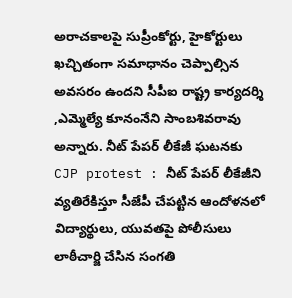అరాచకాలపై సుప్రీంకోర్టు, హైకోర్టులు ఖచ్చితంగా సమాధానం చెప్పాల్సిన అవసరం ఉందని సీపీఐ రాష్ట్ర కార్యదర్శి ,ఎమ్మెల్యే కూనంనేని సాంబశివరావు అన్నారు. నీట్ పేపర్ లీకేజీ ఘటనకు
CJP protest : నీట్ పేపర్ లీకేజీని వ్యతిరేకిస్తూ సీజేపీ చేపట్టిన ఆందోళనలో విద్యార్థులు, యువతపై పోలీసులు లాఠీచార్జి చేసిన సంగతి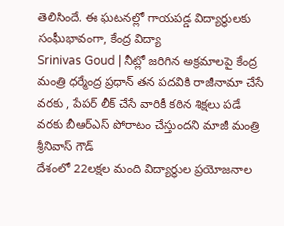తెలిసిందే. ఈ ఘటనల్లో గాయపడ్డ విద్యార్థులకు సంఘీభావంగా, కేంద్ర విద్యా
Srinivas Goud | నీట్లో జరిగిన అక్రమాలపై కేంద్ర మంత్రి ధర్మేంద్ర ప్రధాన్ తన పదవికి రాజీనామా చేసే వరకు , పేపర్ లీక్ చేసే వారికీ కఠిన శిక్షలు పడే వరకు బీఆర్ఎస్ పోరాటం చేస్తుందని మాజీ మంత్రి శ్రీనివాస్ గౌడ్
దేశంలో 22లక్షల మంది విద్యార్థుల ప్రయోజనాల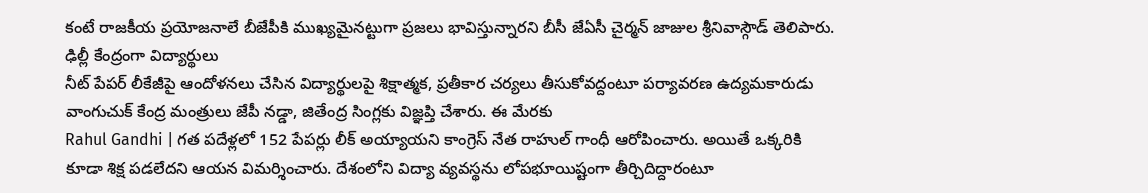కంటే రాజకీయ ప్రయోజనాలే బీజేపీకి ముఖ్యమైనట్టుగా ప్రజలు భావిస్తున్నారని బీసీ జేఏసీ చైర్మన్ జాజుల శ్రీనివాస్గౌడ్ తెలిపారు. ఢిల్లీ కేంద్రంగా విద్యార్థులు
నీట్ పేపర్ లీకేజీపై ఆందోళనలు చేసిన విద్యార్థులపై శిక్షాత్మక, ప్రతీకార చర్యలు తీసుకోవద్దంటూ పర్యావరణ ఉద్యమకారుడు వాంగుచుక్ కేంద్ర మంత్రులు జేపీ నడ్డా, జితేంద్ర సింగ్లకు విజ్ఞప్తి చేశారు. ఈ మేరకు
Rahul Gandhi | గత పదేళ్లలో 152 పేపర్లు లీక్ అయ్యాయని కాంగ్రెస్ నేత రాహుల్ గాంధీ ఆరోపించారు. అయితే ఒక్కరికి కూడా శిక్ష పడలేదని ఆయన విమర్శించారు. దేశంలోని విద్యా వ్యవస్థను లోపభూయిష్టంగా తీర్చిదిద్దారంటూ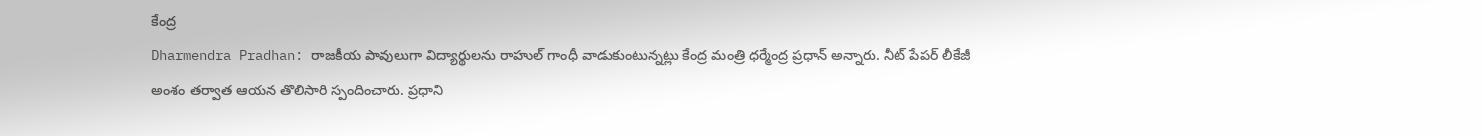కేంద్ర
Dharmendra Pradhan: రాజకీయ పావులుగా విద్యార్థులను రాహుల్ గాంధీ వాడుకుంటున్నట్లు కేంద్ర మంత్రి ధర్మేంద్ర ప్రధాన్ అన్నారు. నీట్ పేపర్ లీకేజీ అంశం తర్వాత ఆయన తొలిసారి స్పందించారు. ప్రధాని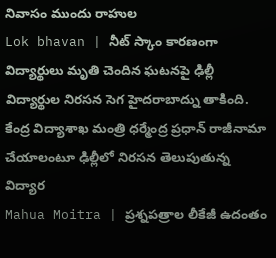నివాసం ముందు రాహుల
Lok bhavan | నీట్ స్కాం కారణంగా విద్యార్థులు మృతి చెందిన ఘటనపై ఢిల్లీ విద్యార్థుల నిరసన సెగ హైదరాబాద్ను తాకింది. కేంద్ర విద్యాశాఖ మంత్రి ధర్మేంద్ర ప్రధాన్ రాజీనామా చేయాలంటూ ఢిల్లీలో నిరసన తెలుపుతున్న విద్యార
Mahua Moitra | ప్రశ్నపత్రాల లీకేజీ ఉదంతం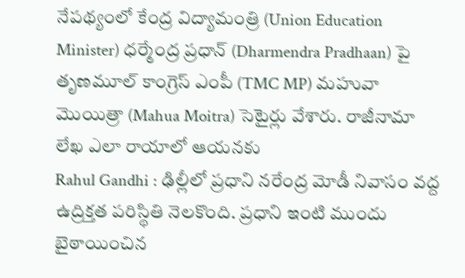నేపథ్యంలో కేంద్ర విద్యామంత్రి (Union Education Minister) ధర్మేంద్ర ప్రధాన్ (Dharmendra Pradhaan) పై తృణమూల్ కాంగ్రెస్ ఎంపీ (TMC MP) మహువా మొయిత్రా (Mahua Moitra) సెటైర్లు వేశారు. రాజీనామా లేఖ ఎలా రాయాలో ఆయనకు
Rahul Gandhi : ఢిల్లీలో ప్రధాని నరేంద్ర మోడీ నివాసం వద్ద ఉద్రిక్తత పరిస్థితి నెలకొంది. ప్రధాని ఇంటి ముందు బైఠాయించిన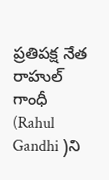ప్రతిపక్ష నేత రాహుల్ గాంధీ (Rahul Gandhi )ని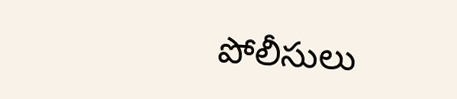పోలీసులు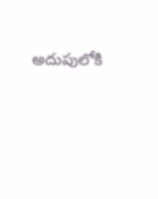అదుపులోకి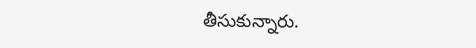తీసుకున్నారు.